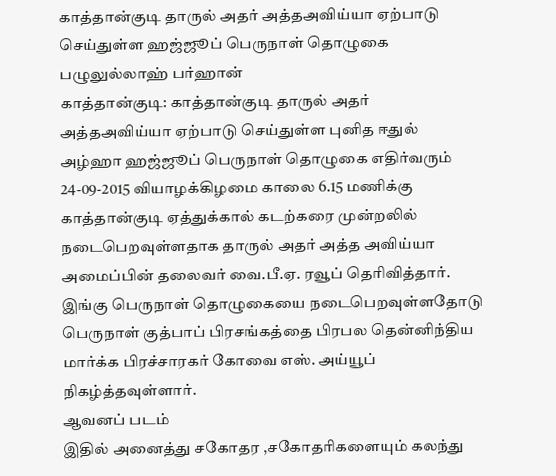காத்தான்குடி தாருல் அதர் அத்தஅவிய்யா ஏற்பாடு செய்துள்ள ஹஜ்ஜூப் பெருநாள் தொழுகை
பழுலுல்லாஹ் பர்ஹான்
காத்தான்குடி: காத்தான்குடி தாருல் அதர் அத்தஅவிய்யா ஏற்பாடு செய்துள்ள புனித ஈதுல் அழ்ஹா ஹஜ்ஜூப் பெருநாள் தொழுகை எதிர்வரும் 24-09-2015 வியாழக்கிழமை காலை 6.15 மணிக்கு காத்தான்குடி ஏத்துக்கால் கடற்கரை முன்றலில் நடைபெறவுள்ளதாக தாருல் அதர் அத்த அவிய்யா அமைப்பின் தலைவர் வை.பீ.ஏ. ரவூப் தெரிவித்தார்.
இங்கு பெருநாள் தொழுகையை நடைபெறவுள்ளதோடு பெருநாள் குத்பாப் பிரசங்கத்தை பிரபல தென்னிந்திய மார்க்க பிரச்சாரகர் கோவை எஸ். அய்யூப் நிகழ்த்தவுள்ளார்.
ஆவனப் படம்
இதில் அனைத்து சகோதர ,சகோதரிகளையும் கலந்து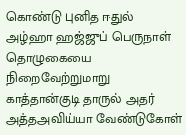கொண்டு புனித ஈதுல் அழ்ஹா ஹஜ்ஜுப் பெருநாள் தொழுகையை நிறைவேற்றுமாறு காத்தான்குடி தாருல் அதர் அத்தஅவிய்யா வேண்டுகோள்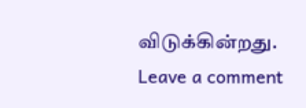விடுக்கின்றது.
Leave a comment